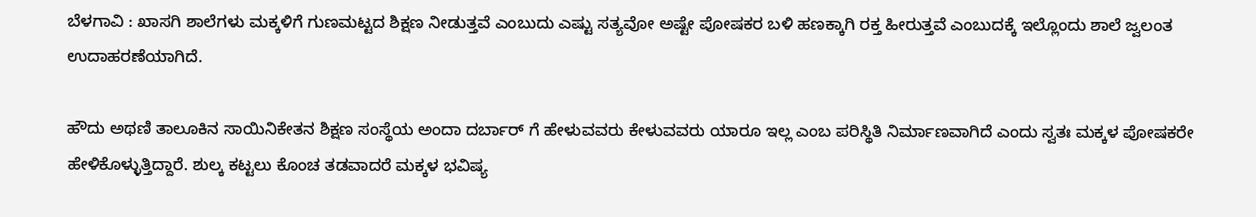ಬೆಳಗಾವಿ : ಖಾಸಗಿ ಶಾಲೆಗಳು‌ ಮಕ್ಕಳಿಗೆ ಗುಣಮಟ್ಟದ ಶಿಕ್ಷಣ ನೀಡುತ್ತವೆ ಎಂಬುದು ಎಷ್ಟು ಸತ್ಯವೋ ಅಷ್ಟೇ ಪೋಷಕರ ಬಳಿ ಹಣಕ್ಕಾಗಿ ರಕ್ತ ಹೀರುತ್ತವೆ ಎಂಬುದಕ್ಕೆ ಇಲ್ಲೊಂದು ಶಾಲೆ ಜ್ವಲಂತ ಉದಾಹರಣೆಯಾಗಿದೆ.

ಹೌದು ಅಥಣಿ ತಾಲೂಕಿನ ಸಾಯಿನಿಕೇತನ ಶಿಕ್ಷಣ ಸಂಸ್ಥೆಯ ಅಂದಾ ದರ್ಬಾರ್ ಗೆ ಹೇಳುವವರು ಕೇಳುವವರು ಯಾರೂ ಇಲ್ಲ ಎಂಬ ಪರಿಸ್ಥಿತಿ ನಿರ್ಮಾಣವಾಗಿದೆ ಎಂದು ಸ್ವತಃ ಮಕ್ಕಳ‌ ಪೋಷಕರೇ ಹೇಳಿಕೊಳ್ಳುತ್ತಿದ್ದಾರೆ. ಶುಲ್ಕ ಕಟ್ಟಲು ಕೊಂಚ ತಡವಾದರೆ ಮಕ್ಕಳ ಭವಿಷ್ಯ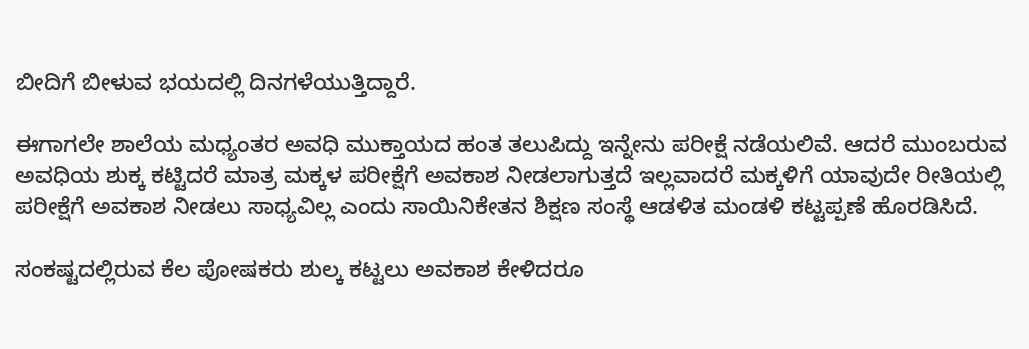ಬೀದಿಗೆ ಬೀಳುವ ಭಯದಲ್ಲಿ ದಿನಗಳೆಯುತ್ತಿದ್ದಾರೆ.

ಈಗಾಗಲೇ ಶಾಲೆಯ ಮಧ್ಯಂತರ ಅವಧಿ‌ ಮುಕ್ತಾಯದ ಹಂತ ತಲುಪಿದ್ದು ಇನ್ನೇನು ಪರೀಕ್ಷೆ ನಡೆಯಲಿವೆ. ಆದರೆ ಮುಂಬರುವ ಅವಧಿಯ ಶುಕ್ಕ‌ ಕಟ್ಟಿದರೆ ಮಾತ್ರ ಮಕ್ಕಳ ಪರೀಕ್ಷೆಗೆ ಅವಕಾಶ ನೀಡಲಾಗುತ್ತದೆ ಇಲ್ಲವಾದರೆ ‌ಮಕ್ಕಳಿಗೆ ಯಾವುದೇ ರೀತಿಯಲ್ಲಿ ಪರೀಕ್ಷೆಗೆ ಅವಕಾಶ ನೀಡಲು ಸಾಧ್ಯವಿಲ್ಲ ಎಂದು ಸಾಯಿನಿಕೇತನ ಶಿಕ್ಷಣ ಸಂಸ್ಥೆ ಆಡಳಿತ ಮಂಡಳಿ ಕಟ್ಟಪ್ಪಣೆ ಹೊರಡಿಸಿದೆ.

ಸಂಕಷ್ಟದಲ್ಲಿರುವ ಕೆಲ ಪೋಷಕರು ಶುಲ್ಕ ಕಟ್ಟಲು ಅವಕಾಶ ಕೇಳಿದರೂ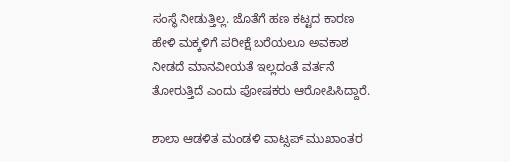ಸಂಸ್ಥೆ ನೀಡುತ್ತಿಲ್ಲ. ಜೊತೆಗೆ ಹಣ ಕಟ್ಟದ ಕಾರಣ ಹೇಳಿ ಮಕ್ಕಳಿಗೆ ಪರೀಕ್ಷೆ ಬರೆಯಲೂ ಅವಕಾಶ ನೀಡದೆ ಮಾನವೀಯತೆ ಇಲ್ಲದಂತೆ ವರ್ತನೆ ತೋರುತ್ತಿದೆ ಎಂದು ಪೋಷಕರು ಆರೋಪಿಸಿದ್ದಾರೆ.

ಶಾಲಾ ಆಡಳಿತ ಮಂಡಳಿ ವಾಟ್ಸಪ್ ಮುಖಾಂತರ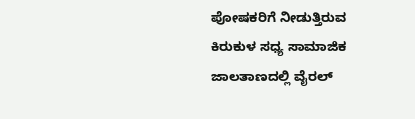ಪೋಷಕರಿಗೆ ನೀಡುತ್ತಿರುವ ಕಿರುಕುಳ‌ ಸಧ್ಯ ಸಾಮಾಜಿಕ ಜಾಲತಾಣದಲ್ಲಿ ವೈರಲ್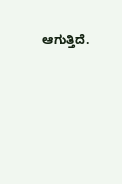ಆಗುತ್ತಿದೆ.